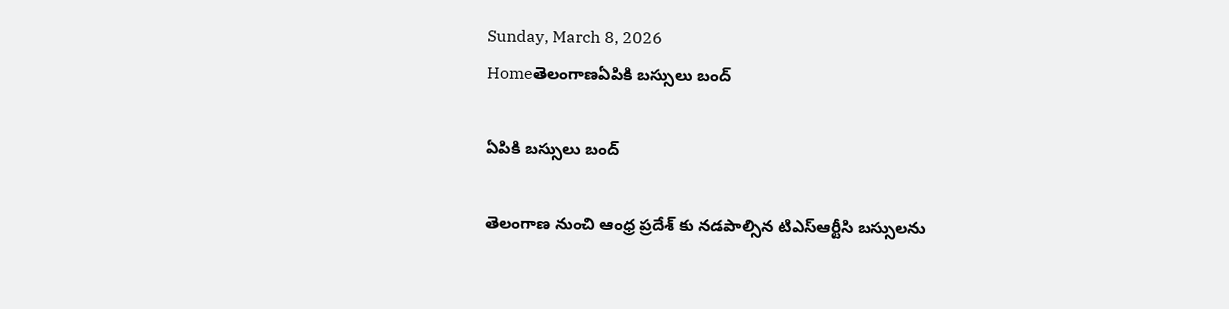Sunday, March 8, 2026
Homeతెలంగాణఏపికి బస్సులు బంద్

ఏపికి బస్సులు బంద్

తెలంగాణ నుంచి ఆంధ్ర ప్రదేశ్ కు నడపాల్సిన టిఎస్ఆర్టీసి బస్సులను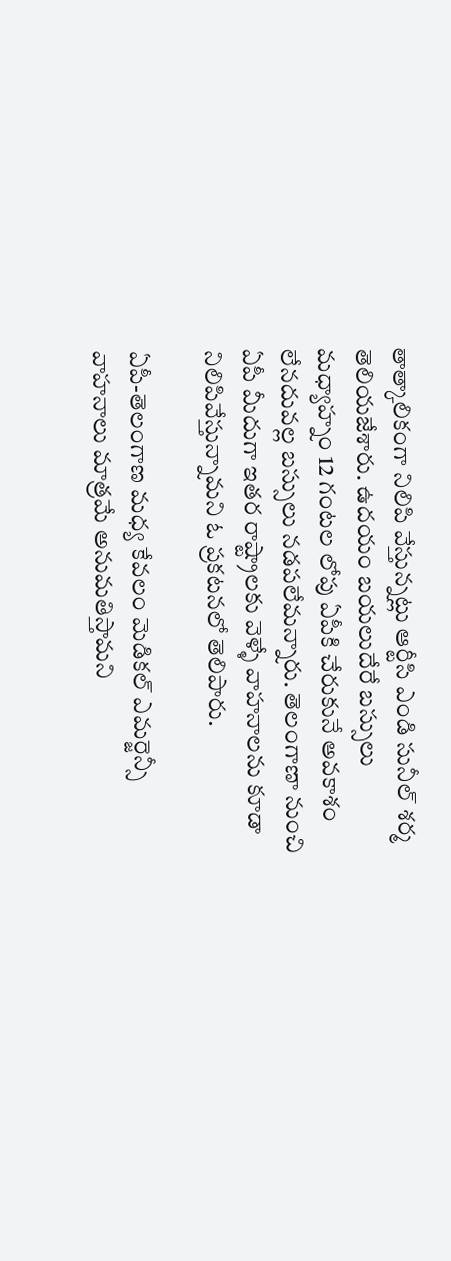తాత్కాలికంగా నిలిపి వేస్తున్నట్లు ఆర్టీసి ఎండి సునీల్ శర్మ తెలియజేశారు. ఉదయం బయలుదేరే బస్సులు మధ్యాహ్నం 12 గంటల లోపు ఏపీకి చేరుకునే అవకాశం లేనదువల్ల బస్సులు నడపలేమన్నారు. తెలంగాణా నుంచి ఏపీ మీదుగా ఇతర రాష్ట్రాలకు వెళ్ళే వాహనాలను కూడా నిలిపివేస్తున్నామని ఓ ప్రకటనలో తెలిపారు.

ఏపీ-తెలంగాణ మధ్య కేవలం మెడికల్ ఎమర్జెన్సీ వాహనాలు మాత్రమే అనుమతిస్తామని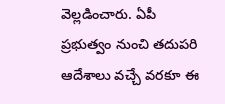వెల్లడించారు. ఏపీ ప్రభుత్వం నుంచి తదుపరి ఆదేశాలు వచ్చే వరకూ ఈ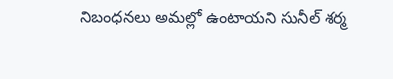నిబంధనలు అమల్లో ఉంటాయని సునీల్ శర్మ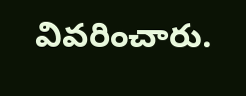వివరించారు.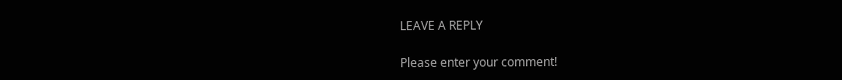LEAVE A REPLY

Please enter your comment!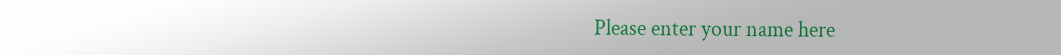Please enter your name here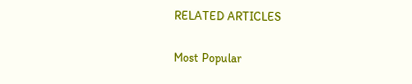RELATED ARTICLES

Most Popular